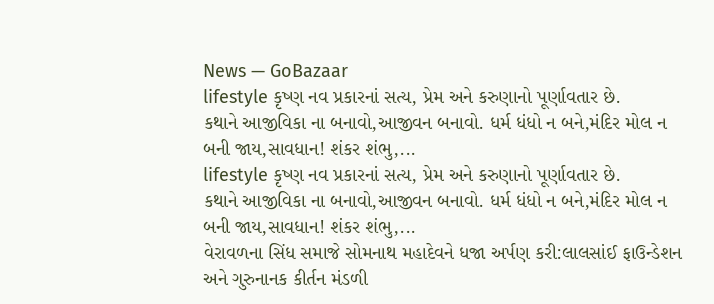News — GoBazaar
lifestyle કૃષ્ણ નવ પ્રકારનાં સત્ય, પ્રેમ અને કરુણાનો પૂર્ણાવતાર છે.
કથાને આજીવિકા ના બનાવો,આજીવન બનાવો. ધર્મ ધંધો ન બને,મંદિર મોલ ન બની જાય,સાવધાન! શંકર શંભુ,...
lifestyle કૃષ્ણ નવ પ્રકારનાં સત્ય, પ્રેમ અને કરુણાનો પૂર્ણાવતાર છે.
કથાને આજીવિકા ના બનાવો,આજીવન બનાવો. ધર્મ ધંધો ન બને,મંદિર મોલ ન બની જાય,સાવધાન! શંકર શંભુ,...
વેરાવળના સિંધ સમાજે સોમનાથ મહાદેવને ધજા અર્પણ કરી:લાલસાંઈ ફાઉન્ડેશન અને ગુરુનાનક કીર્તન મંડળી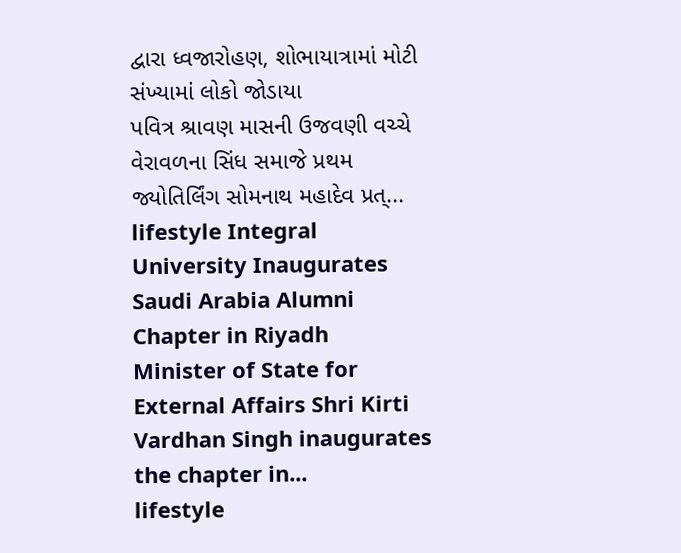દ્વારા ધ્વજારોહણ, શોભાયાત્રામાં મોટી સંખ્યામાં લોકો જોડાયા
પવિત્ર શ્રાવણ માસની ઉજવણી વચ્ચે વેરાવળના સિંધ સમાજે પ્રથમ જ્યોતિર્લિંગ સોમનાથ મહાદેવ પ્રત્...
lifestyle Integral University Inaugurates Saudi Arabia Alumni Chapter in Riyadh
Minister of State for External Affairs Shri Kirti Vardhan Singh inaugurates the chapter in...
lifestyle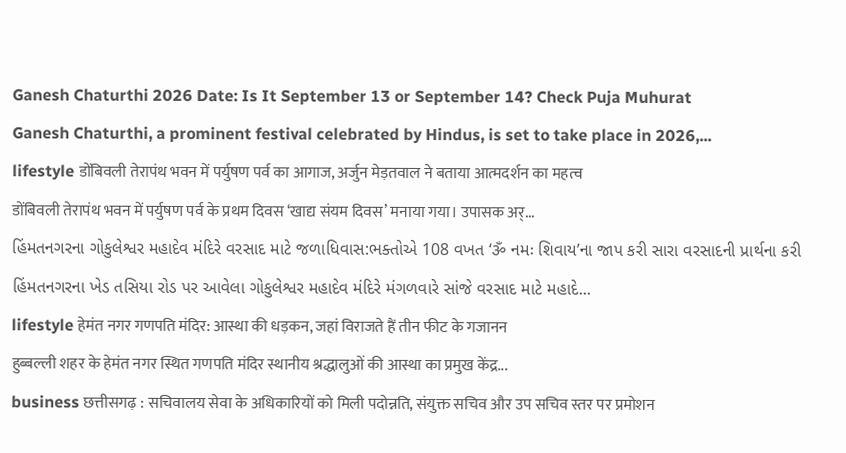Ganesh Chaturthi 2026 Date: Is It September 13 or September 14? Check Puja Muhurat
Ganesh Chaturthi, a prominent festival celebrated by Hindus, is set to take place in 2026,...
lifestyle डोंबिवली तेरापंथ भवन में पर्युषण पर्व का आगाज, अर्जुन मेड़तवाल ने बताया आत्मदर्शन का महत्व
डोंबिवली तेरापंथ भवन में पर्युषण पर्व के प्रथम दिवस ‘खाद्य संयम दिवस’ मनाया गया। उपासक अर्...
હિંમતનગરના ગોકુલેશ્વર મહાદેવ મંદિરે વરસાદ માટે જળાધિવાસ:ભક્તોએ 108 વખત ‘ૐ નમઃ શિવાય’ના જાપ કરી સારા વરસાદની પ્રાર્થના કરી
હિંમતનગરના ખેડ તસિયા રોડ પર આવેલા ગોકુલેશ્વર મહાદેવ મંદિરે મંગળવારે સાંજે વરસાદ માટે મહાદે...
lifestyle हेमंत नगर गणपति मंदिर: आस्था की धड़कन, जहां विराजते हैं तीन फीट के गजानन
हुब्बल्ली शहर के हेमंत नगर स्थित गणपति मंदिर स्थानीय श्रद्धालुओं की आस्था का प्रमुख केंद्र...
business छत्तीसगढ़ : सचिवालय सेवा के अधिकारियों को मिली पदोन्नति, संयुक्त सचिव और उप सचिव स्तर पर प्रमोशन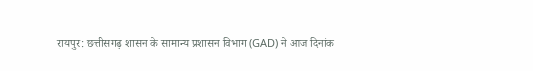रायपुर: छत्तीसगढ़ शासन के सामान्य प्रशासन विभाग (GAD) ने आज दिनांक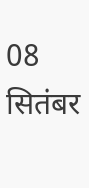08 सितंबर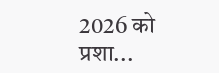2026 को प्रशा...